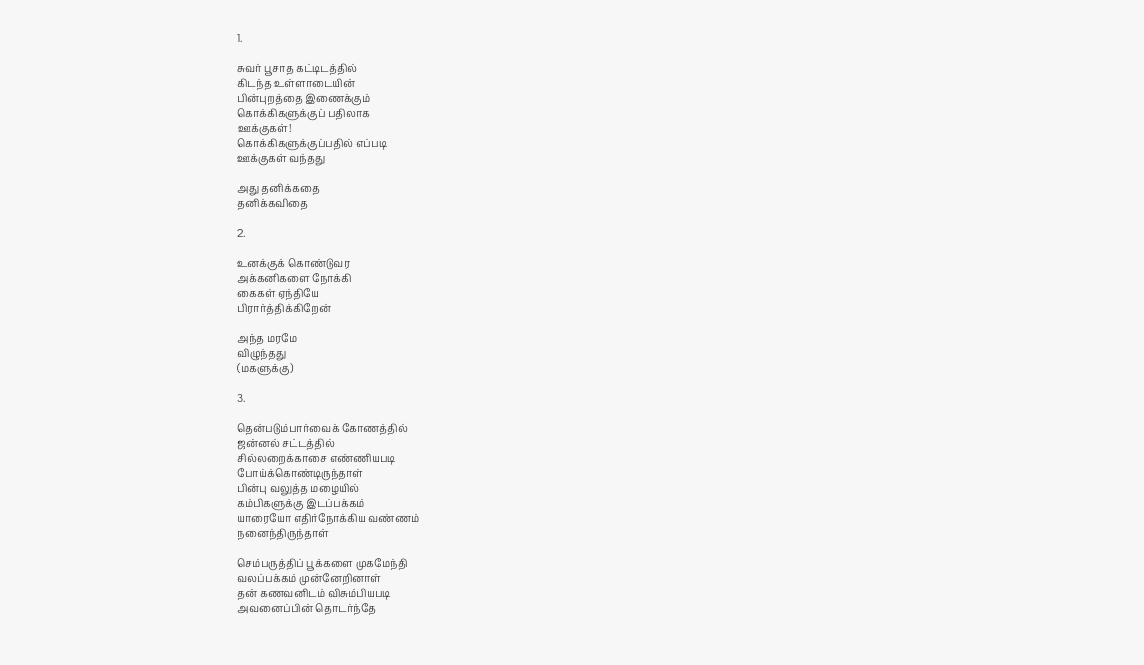1.

சுவர் பூசாத கட்டிடத்தில்
கிடந்த உள்ளாடையின்
பின்புறத்தை இணைக்கும்
கொக்கிகளுக்குப் பதிலாக
ஊக்குகள்!
கொக்கிகளுக்குப்பதில் எப்படி
ஊக்குகள் வந்தது

அது தனிக்கதை
தனிக்கவிதை

2.

உனக்குக் கொண்டுவர
அக்கனிகளை நோக்கி
கைகள் ஏந்தியே
பிரார்த்திக்கிறேன்

அந்த மரமே
விழுந்தது
(மகளுக்கு)

3.

தென்படும்பார்வைக் கோணத்தில்
ஜன்னல் சட்டத்தில்
சில்லறைக்காசை எண்ணியபடி
போய்க்கொண்டிருந்தாள்
பின்பு வலுத்த மழையில்
கம்பிகளுக்கு இடப்பக்கம்
யாரையோ எதிர்நோக்கிய வண்ணம்
நனைந்திருந்தாள்

செம்பருத்திப் பூக்களை முகமேந்தி
வலப்பக்கம் முன்னேறினாள்
தன் கணவனிடம் விசும்பியபடி
அவனைப்பின் தொடர்ந்தே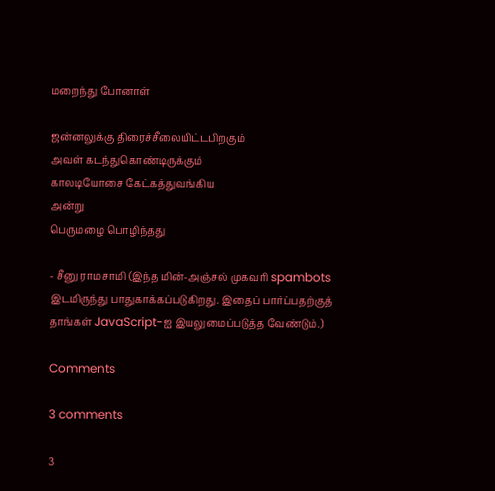மறைந்து போனாள்

ஜன்னலுக்கு திரைச்சீலையிட்டபிறகும்
அவள் கடந்துகொண்டிருக்கும்
காலடியோசை கேட்கத்துவங்கிய
அன்று
பெருமழை பொழிந்தது

- சீனு ராமசாமி (இந்த மின்-அஞ்சல் முகவரி spambots இடமிருந்து பாதுகாக்கப்படுகிறது. இதைப் பார்ப்பதற்குத் தாங்கள் JavaScript-ஐ இயலுமைப்படுத்த வேண்டும்.)

Comments

3 comments

3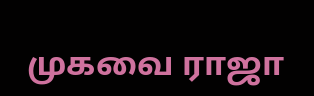முகவை ராஜா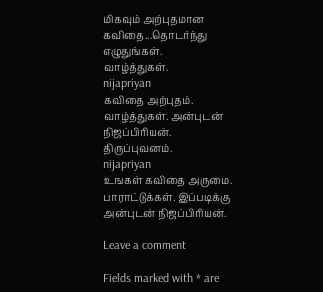மிகவும் அற்புதமான கவிதை...தொடர்ந்து எழுதுங்கள்.
வாழ்த்துகள்.
nijapriyan
கவிதை அற்புதம். வாழ்த்துகள். அன்புடன் நிஜப்பிரியன். திருப்புவனம்.
nijapriyan
உஙகள் கவிதை அருமை. பாராட்டுக்கள். இப்படிக்கு அன்புடன் நிஜப்பிரியன்.

Leave a comment

Fields marked with * are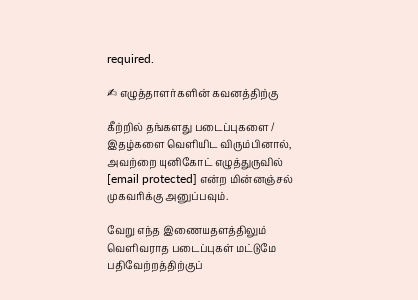required.

✍ எழுத்தாளர்களின் கவனத்திற்கு

கீற்றில் தங்களது படைப்புகளை / இதழ்களை வெளியிட விரும்பினால், அவற்றை யுனிகோட் எழுத்துருவில் [email protected] என்ற மின்னஞ்சல் முகவரிக்கு அனுப்பவும்.

வேறு எந்த இணையதளத்திலும் வெளிவராத படைப்புகள் மட்டுமே பதிவேற்றத்திற்குப்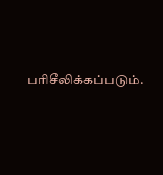பரிசீலிக்கப்படும்.